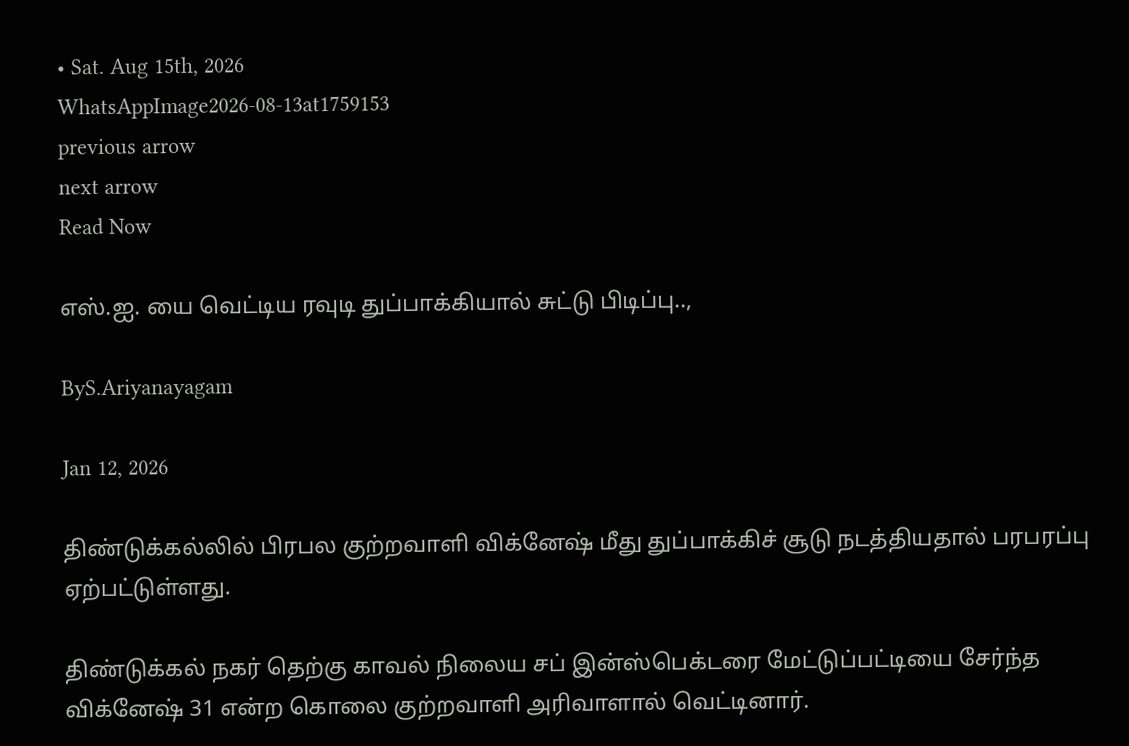• Sat. Aug 15th, 2026
WhatsAppImage2026-08-13at1759153
previous arrow
next arrow
Read Now

எஸ்.ஐ. யை வெட்டிய ரவுடி துப்பாக்கியால் சுட்டு பிடிப்பு..,

ByS.Ariyanayagam

Jan 12, 2026

திண்டுக்கல்லில் பிரபல குற்றவாளி விக்னேஷ் மீது துப்பாக்கிச் சூடு நடத்தியதால் பரபரப்பு ஏற்பட்டுள்ளது.

திண்டுக்கல் நகர் தெற்கு காவல் நிலைய சப் இன்ஸ்பெக்டரை மேட்டுப்பட்டியை சேர்ந்த விக்னேஷ் 31 என்ற கொலை குற்றவாளி அரிவாளால் வெட்டினார்.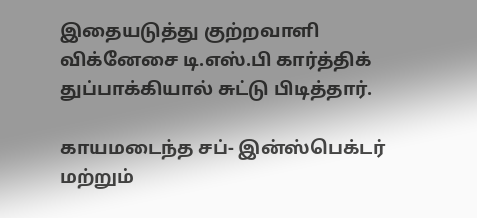இதையடுத்து குற்றவாளி விக்னேசை டி.எஸ்.பி கார்த்திக் துப்பாக்கியால் சுட்டு பிடித்தார்.

காயமடைந்த சப்- இன்ஸ்பெக்டர் மற்றும்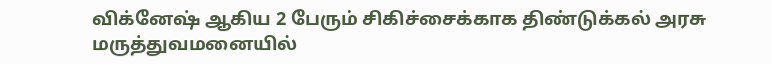விக்னேஷ் ஆகிய 2 பேரும் சிகிச்சைக்காக திண்டுக்கல் அரசு மருத்துவமனையில்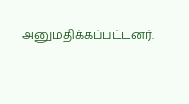அனுமதிக்கப்பட்டனர்.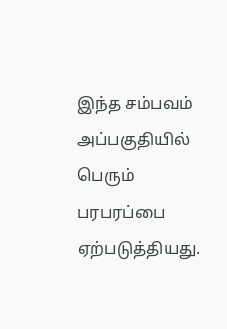இந்த சம்பவம் அப்பகுதியில் பெரும் பரபரப்பை ஏற்படுத்தியது.